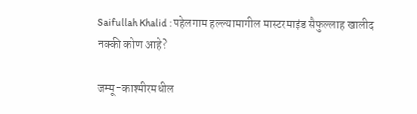Saifullah Khalid : पहेलगाम हल्ल्यामागील मास्टरमाइंड सैफुल्लाह खालीद नक्की कोण आहे?

जम्मू-काश्मीरमधील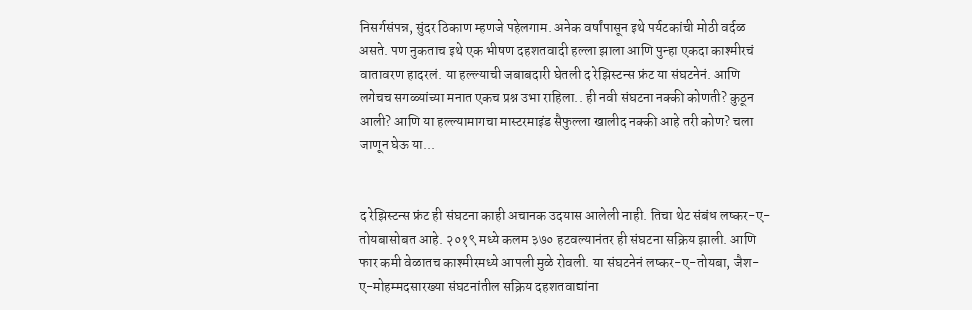निसर्गसंपन्न, सुंदर ठिकाण म्हणजे पहेलगाम. अनेक वर्षांपासून इथे पर्यटकांची मोठी वर्दळ असते. पण नुकताच इथे एक भीषण दहशतवादी हल्ला झाला आणि पुन्हा एकदा काश्मीरचं वातावरण हादरलं. या हल्ल्याची जबाबदारी घेतली द रेझिस्टन्स फ्रंट या संघटनेनं. आणि लगेचच सगळ्यांच्या मनात एकच प्रश्न उभा राहिला.. ही नवी संघटना नक्की कोणती? कुठून आली? आणि या हल्ल्यामागचा मास्टरमाइंड सैफुल्ला खालीद नक्की आहे तरी कोण? चला जाणून घेऊ या...


द रेझिस्टन्स फ्रंट ही संघटना काही अचानक उदयास आलेली नाही. तिचा थेट संबंध लष्कर-ए-तोयबासोबत आहे. २०१९ मध्ये कलम ३७० हटवल्यानंतर ही संघटना सक्रिय झाली. आणि फार कमी वेळातच काश्मीरमध्ये आपली मुळे रोवली. या संघटनेनं लष्कर-ए-तोयबा, जैश-ए-मोहम्मदसारख्या संघटनांतील सक्रिय दहशतवाद्यांना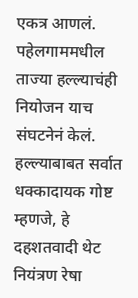एकत्र आणलं. पहेलगाममधील ताज्या हल्ल्याचंही नियोजन याच संघटनेनं केलं. हल्ल्याबाबत सर्वात धक्कादायक गोष्ट म्हणजे, हे दहशतवादी थेट नियंत्रण रेषा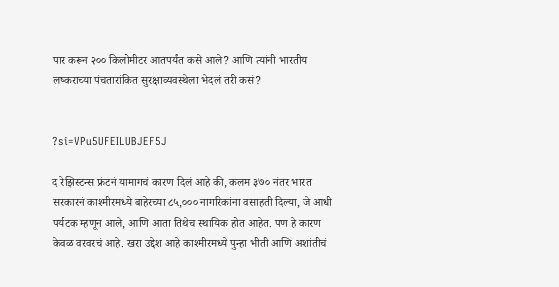पार करून २०० किलोमीटर आतपर्यंत कसे आले? आणि त्यांनी भारतीय लष्कराच्या पंचतारांकित सुरक्षाव्यवस्थेला भेदलं तरी कसं?


?si=VPu5UFEILUBJEF5J

द रेझिस्टन्स फ्रंटनं यामागचं कारण दिलं आहे की, कलम ३७० नंतर भारत सरकारनं काश्मीरमध्ये बाहेरच्या ८५,००० नागरिकांना वसाहती दिल्या, जे आधी पर्यटक म्हणून आले, आणि आता तिथेच स्थायिक होत आहेत. पण हे कारण केवळ वरवरचं आहे. खरा उद्देश आहे काश्मीरमध्ये पुन्हा भीती आणि अशांतीचं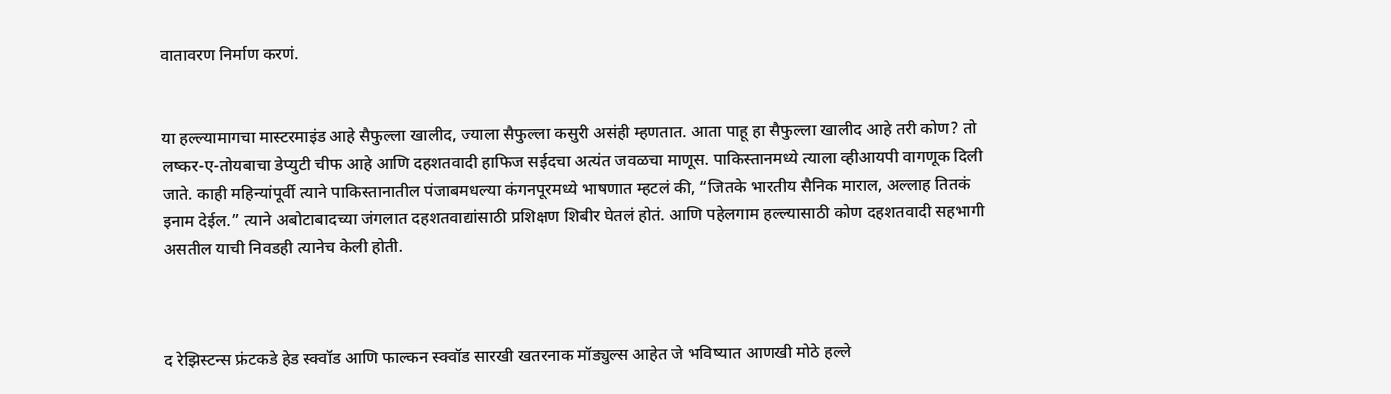वातावरण निर्माण करणं.


या हल्ल्यामागचा मास्टरमाइंड आहे सैफुल्ला खालीद, ज्याला सैफुल्ला कसुरी असंही म्हणतात. आता पाहू हा सैफुल्ला खालीद आहे तरी कोण? तो लष्कर-ए-तोयबाचा डेप्युटी चीफ आहे आणि दहशतवादी हाफिज सईदचा अत्यंत जवळचा माणूस. पाकिस्तानमध्ये त्याला व्हीआयपी वागणूक दिली जाते. काही महिन्यांपूर्वी त्याने पाकिस्तानातील पंजाबमधल्या कंगनपूरमध्ये भाषणात म्हटलं की, “जितके भारतीय सैनिक माराल, अल्लाह तितकं इनाम देईल.” त्याने अबोटाबादच्या जंगलात दहशतवाद्यांसाठी प्रशिक्षण शिबीर घेतलं होतं. आणि पहेलगाम हल्ल्यासाठी कोण दहशतवादी सहभागी असतील याची निवडही त्यानेच केली होती.



द रेझिस्टन्स फ्रंटकडे हेड स्क्वॉड आणि फाल्कन स्क्वॉड सारखी खतरनाक मॉड्युल्स आहेत जे भविष्यात आणखी मोठे हल्ले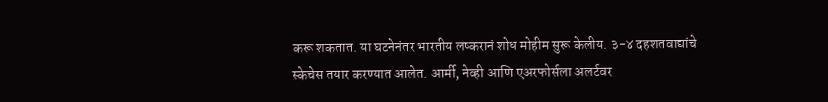करू शकतात. या घटनेनंतर भारतीय लष्करानं शोध मोहीम सुरू केलीय. ३-४ दहशतवाद्यांचे स्केचेस तयार करण्यात आलेत. आर्मी, नेव्ही आणि एअरफोर्सला अलर्टवर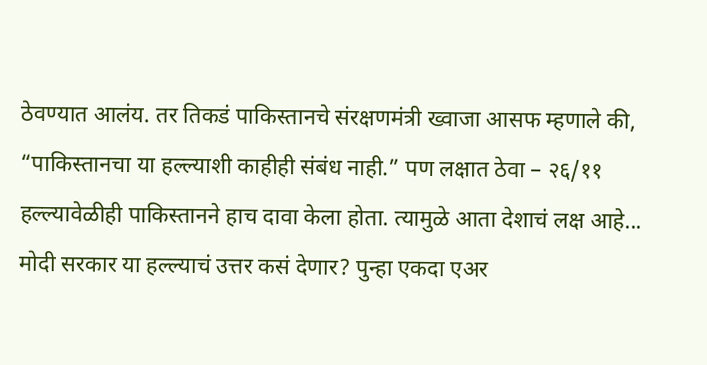ठेवण्यात आलंय. तर तिकडं पाकिस्तानचे संरक्षणमंत्री ख्वाजा आसफ म्हणाले की, “पाकिस्तानचा या हल्ल्याशी काहीही संबंध नाही.” पण लक्षात ठेवा – २६/११ हल्ल्यावेळीही पाकिस्तानने हाच दावा केला होता. त्यामुळे आता देशाचं लक्ष आहे... मोदी सरकार या हल्ल्याचं उत्तर कसं देणार? पुन्हा एकदा एअर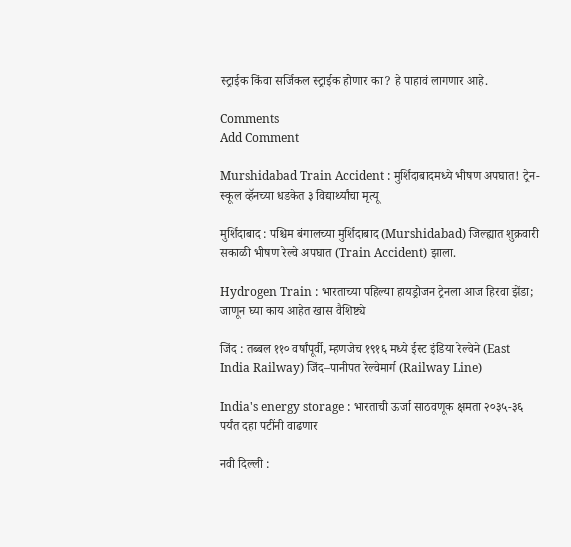स्ट्राईक किंवा सर्जिकल स्ट्राईक होणार का? हे पाहावं लागणार आहे.

Comments
Add Comment

Murshidabad Train Accident : मुर्शिदाबादमध्ये भीषण अपघात! ट्रेन-स्कूल व्हॅनच्या धडकेत ३ विद्यार्थ्यांचा मृत्यू

मुर्शिदाबाद : पश्चिम बंगालच्या मुर्शिदाबाद (Murshidabad) जिल्ह्यात शुक्रवारी सकाळी भीषण रेल्वे अपघात (Train Accident) झाला.

Hydrogen Train : भारताच्या पहिल्या हायड्रोजन ट्रेनला आज हिरवा झेंडा; जाणून घ्या काय आहेत खास वैशिष्ट्ये

जिंद : तब्बल ११० वर्षांपूर्वी, म्हणजेच १९१६ मध्ये ईस्ट इंडिया रेल्वेने (East India Railway) जिंद–पानीपत रेल्वेमार्ग (Railway Line)

India's energy storage : भारताची ऊर्जा साठवणूक क्षमता २०३५-३६ पर्यंत दहा पटींनी वाढणार

नवी दिल्ली :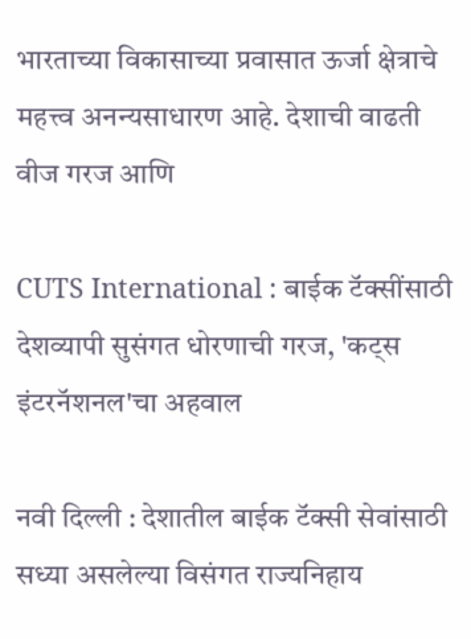भारताच्या विकासाच्या प्रवासात ऊर्जा क्षेत्राचे महत्त्व अनन्यसाधारण आहे. देशाची वाढती वीज गरज आणि

CUTS International : बाईक टॅक्सींसाठी देशव्यापी सुसंगत धोरणाची गरज, 'कट्स इंटरनॅशनल'चा अहवाल

नवी दिल्ली : देशातील बाईक टॅक्सी सेवांसाठी सध्या असलेल्या विसंगत राज्यनिहाय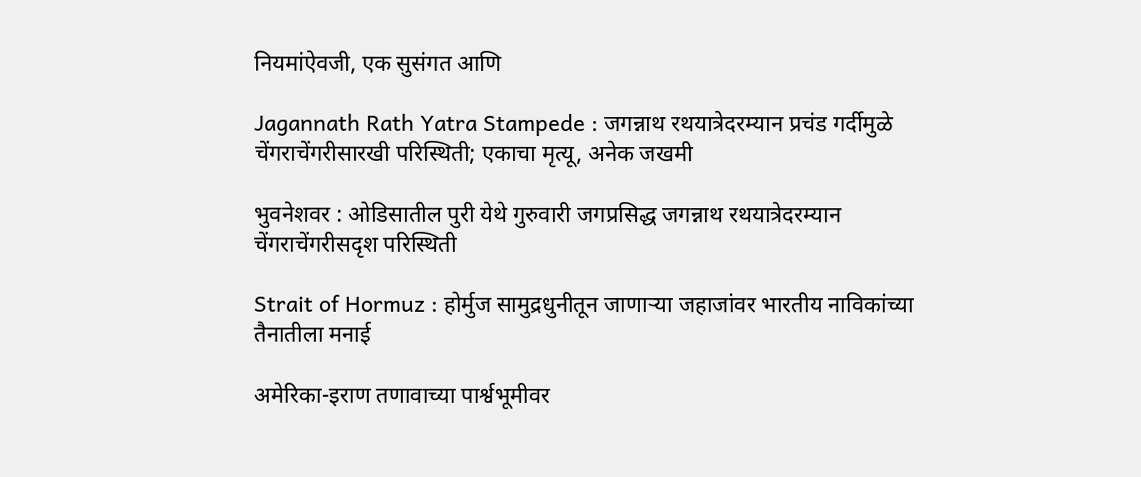नियमांऐवजी, एक सुसंगत आणि

Jagannath Rath Yatra Stampede : जगन्नाथ रथयात्रेदरम्यान प्रचंड गर्दीमुळे चेंगराचेंगरीसारखी परिस्थिती; एकाचा मृत्यू, अनेक जखमी

भुवनेशवर : ओडिसातील पुरी येथे गुरुवारी जगप्रसिद्ध जगन्नाथ रथयात्रेदरम्यान चेंगराचेंगरीसदृश परिस्थिती

Strait of Hormuz : होर्मुज सामुद्रधुनीतून जाणाऱ्या जहाजांवर भारतीय नाविकांच्या तैनातीला मनाई

अमेरिका-इराण तणावाच्या पार्श्वभूमीवर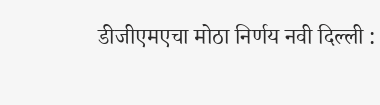डीजीएमएचा मोठा निर्णय नवी दिल्ली :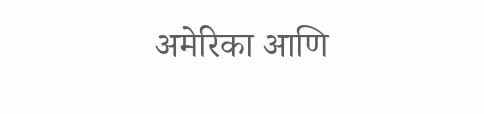अमेरिका आणि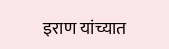इराण यांच्यात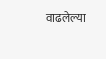वाढलेल्या